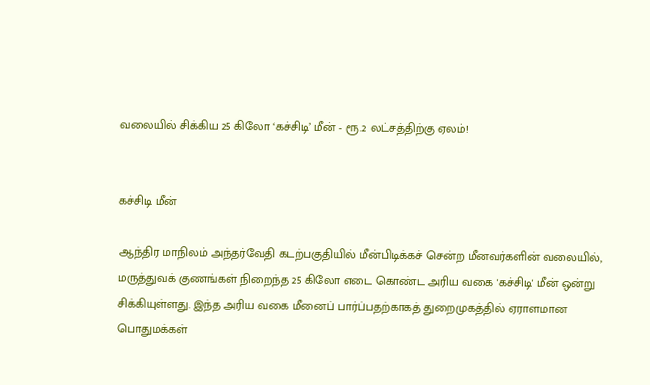வலையில் சிக்கிய 25 கிலோ ‘கச்சிடி’ மீன் - ரூ.2 லட்சத்திற்கு ஏலம்!


கச்சிடி மீன்

ஆந்திர மாநிலம் அந்தர்வேதி கடற்பகுதியில் மீன்பிடிக்கச் சென்ற மீனவர்களின் வலையில், மருத்துவக் குணங்கள் நிறைந்த 25 கிலோ எடை கொண்ட அரிய வகை 'கச்சிடி' மீன் ஒன்று சிக்கியுள்ளது. இந்த அரிய வகை மீனைப் பார்ப்பதற்காகத் துறைமுகத்தில் ஏராளமான பொதுமக்கள்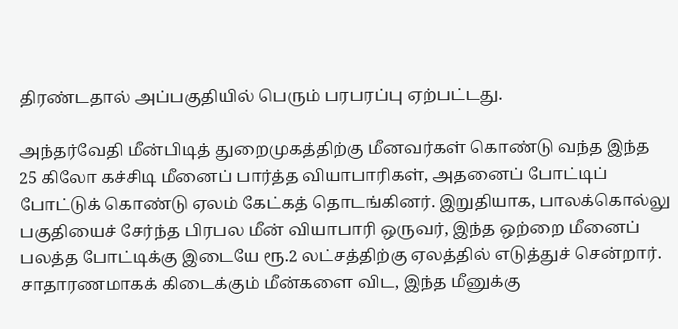திரண்டதால் அப்பகுதியில் பெரும் பரபரப்பு ஏற்பட்டது.

அந்தர்வேதி மீன்பிடித் துறைமுகத்திற்கு மீனவர்கள் கொண்டு வந்த இந்த 25 கிலோ கச்சிடி மீனைப் பார்த்த வியாபாரிகள், அதனைப் போட்டிப் போட்டுக் கொண்டு ஏலம் கேட்கத் தொடங்கினர். இறுதியாக, பாலக்கொல்லு பகுதியைச் சேர்ந்த பிரபல மீன் வியாபாரி ஒருவர், இந்த ஒற்றை மீனைப் பலத்த போட்டிக்கு இடையே ரூ.2 லட்சத்திற்கு ஏலத்தில் எடுத்துச் சென்றார். சாதாரணமாகக் கிடைக்கும் மீன்களை விட, இந்த மீனுக்கு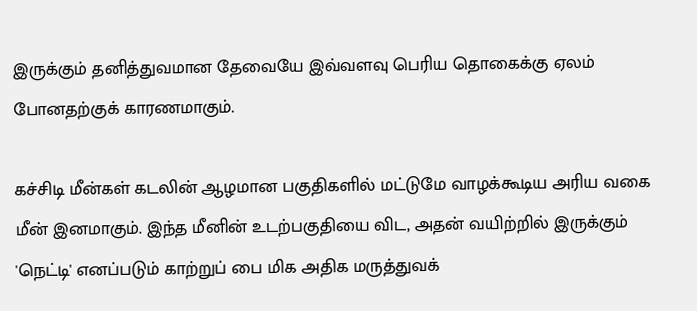இருக்கும் தனித்துவமான தேவையே இவ்வளவு பெரிய தொகைக்கு ஏலம் போனதற்குக் காரணமாகும்.

கச்சிடி மீன்கள் கடலின் ஆழமான பகுதிகளில் மட்டுமே வாழக்கூடிய அரிய வகை மீன் இனமாகும். இந்த மீனின் உடற்பகுதியை விட, அதன் வயிற்றில் இருக்கும் 'நெட்டி' எனப்படும் காற்றுப் பை மிக அதிக மருத்துவக்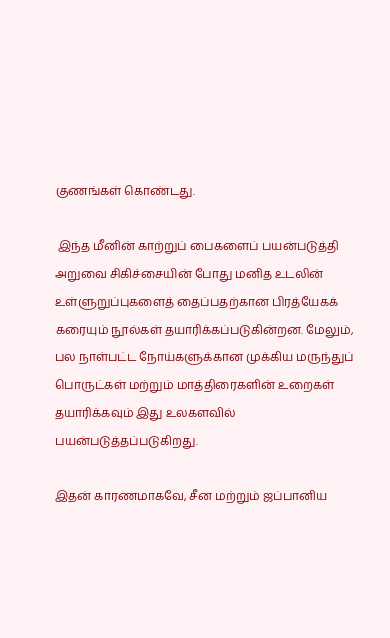குணங்கள் கொண்டது.

 இந்த மீனின் காற்றுப் பைகளைப் பயன்படுத்தி அறுவை சிகிச்சையின் போது மனித உடலின் உள்ளுறுப்புகளைத் தைப்பதற்கான பிரத்யேகக் கரையும் நூல்கள் தயாரிக்கப்படுகின்றன. மேலும், பல நாள்பட்ட நோய்களுக்கான முக்கிய மருந்துப் பொருட்கள் மற்றும் மாத்திரைகளின் உறைகள்  தயாரிக்கவும் இது உலகளவில் பயன்படுத்தப்படுகிறது.

இதன் காரணமாகவே, சீன மற்றும் ஜப்பானிய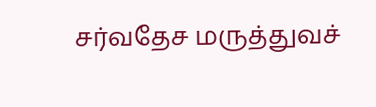சர்வதேச மருத்துவச்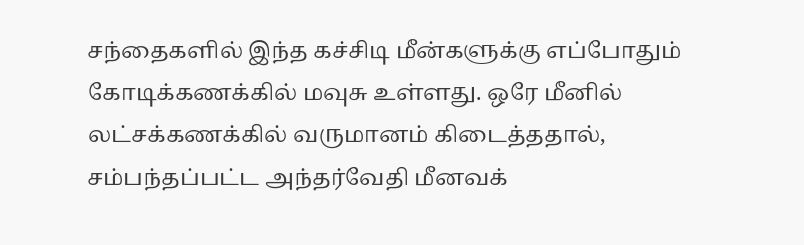சந்தைகளில் இந்த கச்சிடி மீன்களுக்கு எப்போதும் கோடிக்கணக்கில் மவுசு உள்ளது. ஒரே மீனில் லட்சக்கணக்கில் வருமானம் கிடைத்ததால், சம்பந்தப்பட்ட அந்தர்வேதி மீனவக்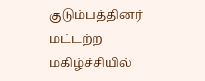குடும்பத்தினர் மட்டற்ற மகிழ்ச்சியில்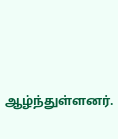ஆழ்ந்துள்ளனர்.